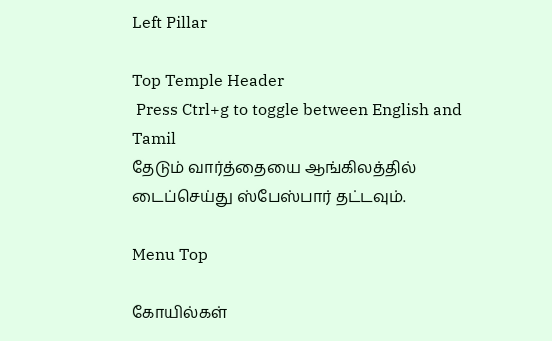Left Pillar

Top Temple Header
 Press Ctrl+g to toggle between English and Tamil
தேடும் வார்த்தையை ஆங்கிலத்தில் டைப்செய்து ஸ்பேஸ்பார் தட்டவும்.

Menu Top

கோயில்கள்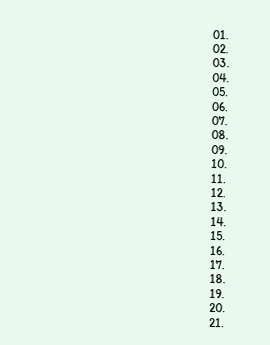01.
02.
03.
04.
05.
06.
07.
08.
09.
10.
11.
12.
13.
14.
15.
16.
17.
18.
19.
20.
21.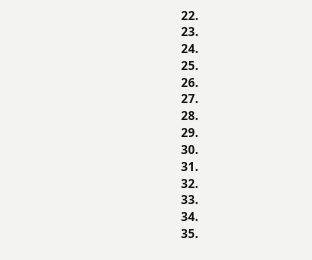22.
23.
24.
25.
26.
27.
28.
29.
30.
31.
32.
33.
34.
35.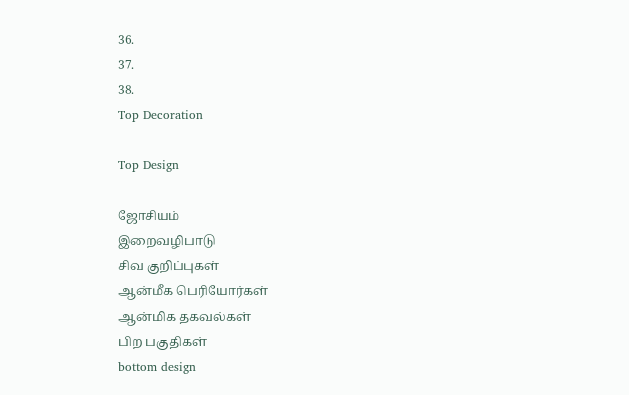36.
37.
38.
Top Decoration

Top Design

ஜோசியம்
இறைவழிபாடு
சிவ குறிப்புகள்
ஆன்மீக பெரியோர்கள்
ஆன்மிக தகவல்கள்
பிற பகுதிகள்
bottom design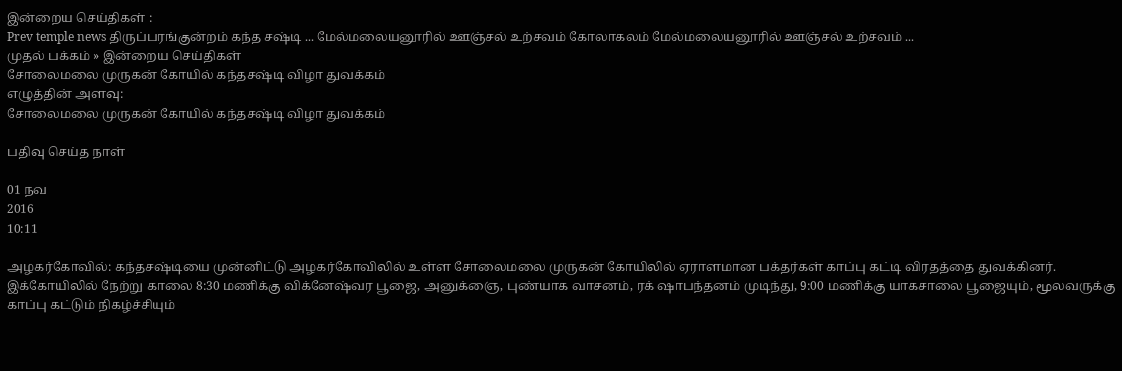இன்றைய செய்திகள் :
Prev temple news திருப்பரங்குன்றம் கந்த சஷ்டி ... மேல்மலையனூரில் ஊஞ்சல் உற்சவம் கோலாகலம் மேல்மலையனூரில் ஊஞ்சல் உற்சவம் ...
முதல் பக்கம் » இன்றைய செய்திகள்
சோலைமலை முருகன் கோயில் கந்தசஷ்டி விழா துவக்கம்
எழுத்தின் அளவு:
சோலைமலை முருகன் கோயில் கந்தசஷ்டி விழா துவக்கம்

பதிவு செய்த நாள்

01 நவ
2016
10:11

அழகர்கோவில்: கந்தசஷ்டியை முன்னிட்டு அழகர்கோவிலில் உள்ள சோலைமலை முருகன் கோயிலில் ஏராளமான பக்தர்கள் காப்பு கட்டி விரதத்தை துவக்கினர். இக்கோயிலில் நேற்று காலை 8:30 மணிக்கு விக்னேஷ்வர பூஜை, அனுக்ஞை, புண்யாக வாசனம், ரக் ஷாபந்தனம் முடிந்து, 9:00 மணிக்கு யாகசாலை பூஜையும், மூலவருக்கு காப்பு கட்டும் நிகழ்ச்சியும்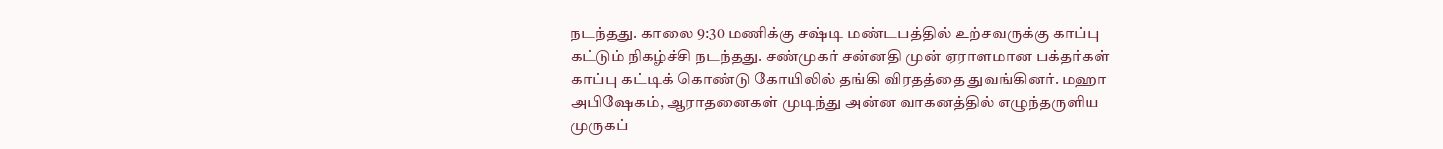நடந்தது. காலை 9:30 மணிக்கு சஷ்டி மண்டபத்தில் உற்சவருக்கு காப்பு கட்டும் நிகழ்ச்சி நடந்தது. சண்முகர் சன்னதி முன் ஏராளமான பக்தர்கள் காப்பு கட்டிக் கொண்டு கோயிலில் தங்கி விரதத்தை துவங்கினர். மஹா அபிஷேகம், ஆராதனைகள் முடிந்து அன்ன வாகனத்தில் எழுந்தருளிய முருகப்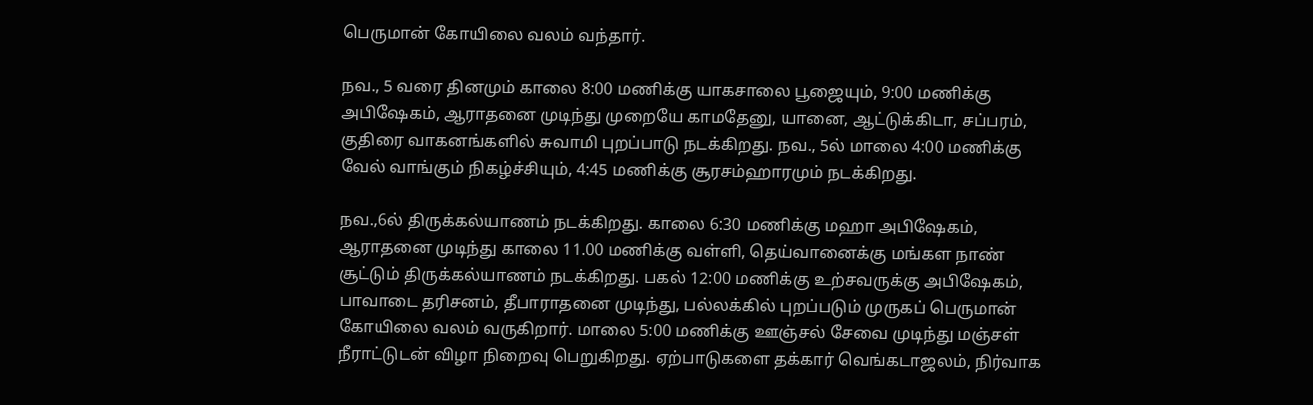பெருமான் கோயிலை வலம் வந்தார்.

நவ., 5 வரை தினமும் காலை 8:00 மணிக்கு யாகசாலை பூஜையும், 9:00 மணிக்கு அபிஷேகம், ஆராதனை முடிந்து முறையே காமதேனு, யானை, ஆட்டுக்கிடா, சப்பரம், குதிரை வாகனங்களில் சுவாமி புறப்பாடு நடக்கிறது. நவ., 5ல் மாலை 4:00 மணிக்கு வேல் வாங்கும் நிகழ்ச்சியும், 4:45 மணிக்கு சூரசம்ஹாரமும் நடக்கிறது.

நவ.,6ல் திருக்கல்யாணம் நடக்கிறது. காலை 6:30 மணிக்கு மஹா அபிஷேகம், ஆராதனை முடிந்து காலை 11.00 மணிக்கு வள்ளி, தெய்வானைக்கு மங்கள நாண் சூட்டும் திருக்கல்யாணம் நடக்கிறது. பகல் 12:00 மணிக்கு உற்சவருக்கு அபிஷேகம், பாவாடை தரிசனம், தீபாராதனை முடிந்து, பல்லக்கில் புறப்படும் முருகப் பெருமான் கோயிலை வலம் வருகிறார். மாலை 5:00 மணிக்கு ஊஞ்சல் சேவை முடிந்து மஞ்சள் நீராட்டுடன் விழா நிறைவு பெறுகிறது. ஏற்பாடுகளை தக்கார் வெங்கடாஜலம், நிர்வாக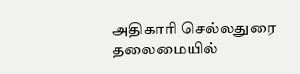அதிகாரி செல்லதுரை தலைமையில்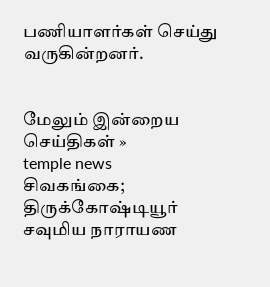பணியாளர்கள் செய்து வருகின்றனர்.


மேலும் இன்றைய செய்திகள் »
temple news
சிவகங்கை; திருக்கோஷ்டியூர் சவுமிய நாராயண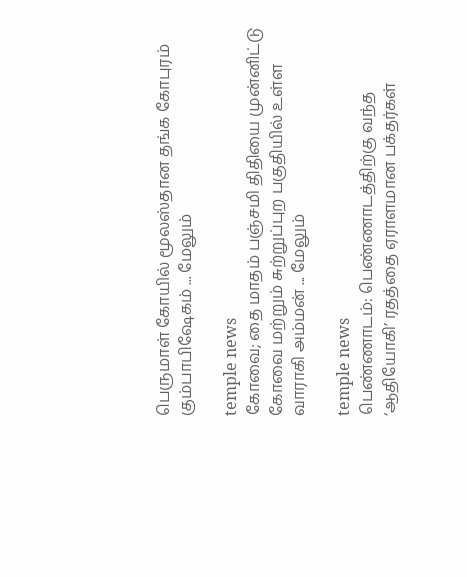பெருமாள் கோயில் மூலஸ்தான தங்க கோபுரம் கும்பாபிஷேகம் ... மேலும்

temple news
கோவை; தை மாதம் பஞ்சமி திதியை முன்னிட்டு கோவை மற்றும் சுற்றுப்புற பகுதியில் உள்ள வாராகி அம்மன் ... மேலும்

temple news
பெண்ணாடம்: பெண்ணாடத்திற்கு வந்த ‘ஆதியோகி’ ரதத்தை ஏராளமான பக்தர்கள்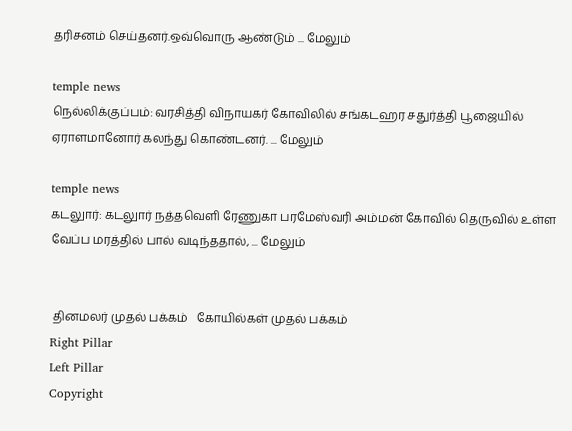தரிசனம் செய்தனர்.ஒவ்வொரு ஆண்டும் ... மேலும்

temple news
நெல்லிக்குப்பம்: வரசித்தி விநாயகர் கோவிலில் சங்கடஹர சதுர்த்தி பூஜையில் ஏராளமானோர் கலந்து கொண்டனர். ... மேலும்

temple news
கடலுார்: கடலுார் நத்தவெளி ரேணுகா பரமேஸ்வரி அம்மன் கோவில் தெருவில் உள்ள வேப்ப மரத்தில் பால் வடிந்ததால், ... மேலும்


 தினமலர் முதல் பக்கம்   கோயில்கள் முதல் பக்கம்
Right Pillar
Left Pillar
Copyright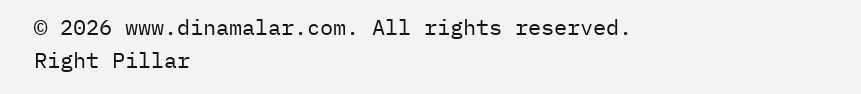© 2026 www.dinamalar.com. All rights reserved.
Right Pillar